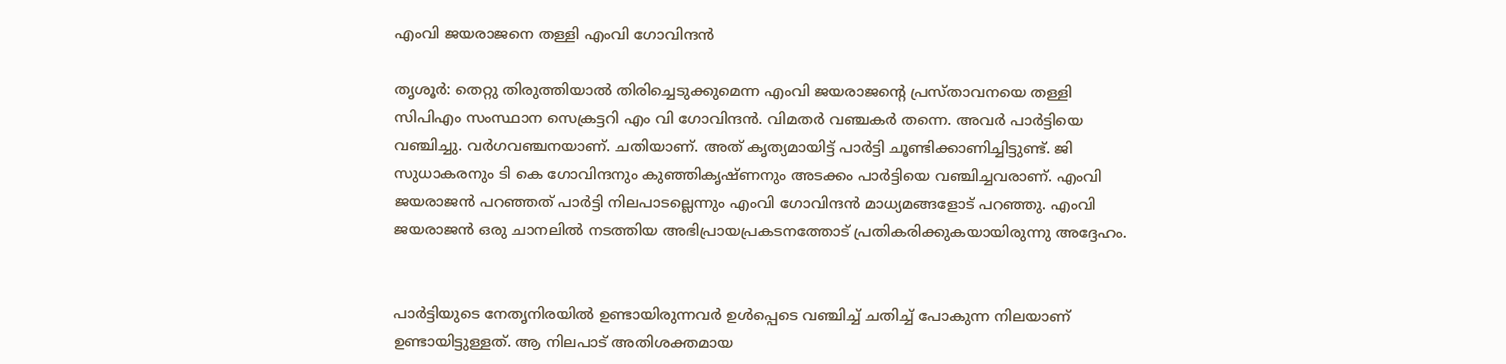എംവി ജയരാജനെ തള്ളി എംവി ഗോവിന്ദന്‍

തൃശൂര്‍: തെറ്റു തിരുത്തിയാല്‍ തിരിച്ചെടുക്കുമെന്ന എംവി ജയരാജന്റെ പ്രസ്താവനയെ തള്ളി സിപിഎം സംസ്ഥാന സെക്രട്ടറി എം വി ഗോവിന്ദന്‍. വിമതര്‍ വഞ്ചകര്‍ തന്നെ. അവര്‍ പാര്‍ട്ടിയെ വഞ്ചിച്ചു. വര്‍ഗവഞ്ചനയാണ്. ചതിയാണ്. അത് കൃത്യമായിട്ട് പാര്‍ട്ടി ചൂണ്ടിക്കാണിച്ചിട്ടുണ്ട്. ജി സുധാകരനും ടി കെ ഗോവിന്ദനും കുഞ്ഞികൃഷ്ണനും അടക്കം പാര്‍ട്ടിയെ വഞ്ചിച്ചവരാണ്. എംവി ജയരാജന്‍ പറഞ്ഞത് പാര്‍ട്ടി നിലപാടല്ലെന്നും എംവി ഗോവിന്ദന്‍ മാധ്യമങ്ങളോട് പറഞ്ഞു. എംവി ജയരാജന്‍ ഒരു ചാനലില്‍ നടത്തിയ അഭിപ്രായപ്രകടനത്തോട് പ്രതികരിക്കുകയായിരുന്നു അദ്ദേഹം.


പാര്‍ട്ടിയുടെ നേതൃനിരയില്‍ ഉണ്ടായിരുന്നവര്‍ ഉള്‍പ്പെടെ വഞ്ചിച്ച് ചതിച്ച് പോകുന്ന നിലയാണ് ഉണ്ടായിട്ടുള്ളത്. ആ നിലപാട് അതിശക്തമായ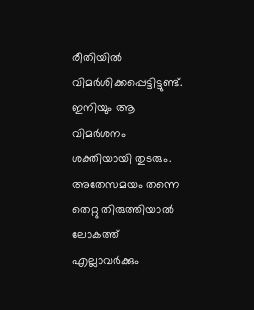രീതിയില്‍ വിമര്‍ശിക്കപ്പെട്ടിട്ടുണ്ട്. ഇനിയും ആ വിമര്‍ശനം ശക്തിയായി തുടരും. അതേസമയം തന്നെ തെറ്റു തിരുത്തിയാല്‍ ലോകത്ത് എല്ലാവര്‍ക്കും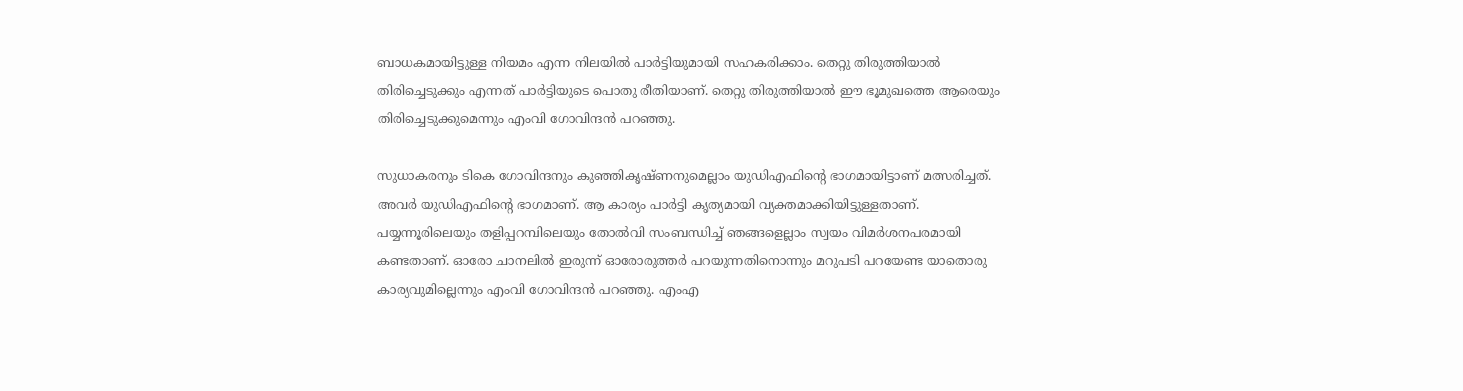ബാധകമായിട്ടുള്ള നിയമം എന്ന നിലയില്‍ പാര്‍ട്ടിയുമായി സഹകരിക്കാം. തെറ്റു തിരുത്തിയാല്‍ തിരിച്ചെടുക്കും എന്നത് പാര്‍ട്ടിയുടെ പൊതു രീതിയാണ്. തെറ്റു തിരുത്തിയാല്‍ ഈ ഭൂമുഖത്തെ ആരെയും തിരിച്ചെടുക്കുമെന്നും എംവി ഗോവിന്ദന്‍ പറഞ്ഞു.

സുധാകരനും ടികെ ഗോവിന്ദനും കുഞ്ഞികൃഷ്ണനുമെല്ലാം യുഡിഎഫിന്റെ ഭാഗമായിട്ടാണ് മത്സരിച്ചത്. അവര്‍ യുഡിഎഫിന്റെ ഭാഗമാണ്. ആ കാര്യം പാര്‍ട്ടി കൃത്യമായി വ്യക്തമാക്കിയിട്ടുള്ളതാണ്. പയ്യന്നൂരിലെയും തളിപ്പറമ്പിലെയും തോല്‍വി സംബന്ധിച്ച് ഞങ്ങളെല്ലാം സ്വയം വിമര്‍ശനപരമായി കണ്ടതാണ്. ഓരോ ചാനലില്‍ ഇരുന്ന് ഓരോരുത്തര്‍ പറയുന്നതിനൊന്നും മറുപടി പറയേണ്ട യാതൊരു കാര്യവുമില്ലെന്നും എംവി ഗോവിന്ദന്‍ പറഞ്ഞു. എംഎ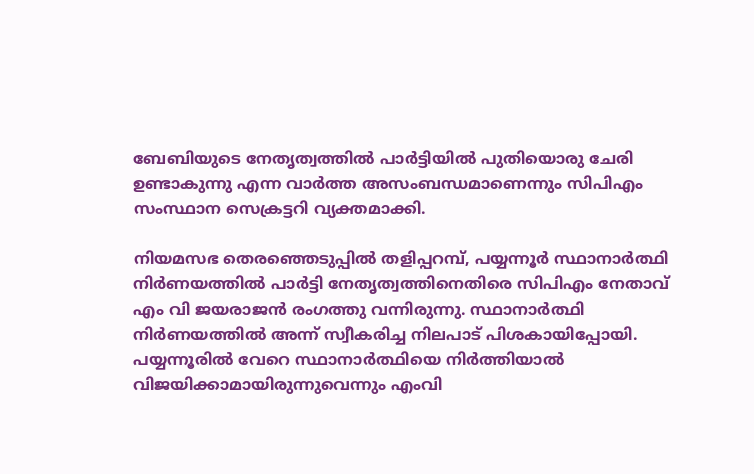ബേബിയുടെ നേതൃത്വത്തില്‍ പാര്‍ട്ടിയില്‍ പുതിയൊരു ചേരി ഉണ്ടാകുന്നു എന്ന വാര്‍ത്ത അസംബന്ധമാണെന്നും സിപിഎം സംസ്ഥാന സെക്രട്ടറി വ്യക്തമാക്കി.

നിയമസഭ തെരഞ്ഞെടുപ്പില്‍ തളിപ്പറമ്പ്, പയ്യന്നൂര്‍ സ്ഥാനാര്‍ത്ഥി നിര്‍ണയത്തില്‍ പാര്‍ട്ടി നേതൃത്വത്തിനെതിരെ സിപിഎം നേതാവ് എം വി ജയരാജന്‍ രംഗത്തു വന്നിരുന്നു. സ്ഥാനാര്‍ത്ഥി നിര്‍ണയത്തില്‍ അന്ന് സ്വീകരിച്ച നിലപാട് പിശകായിപ്പോയി. പയ്യന്നൂരില്‍ വേറെ സ്ഥാനാര്‍ത്ഥിയെ നിര്‍ത്തിയാല്‍ വിജയിക്കാമായിരുന്നുവെന്നും എംവി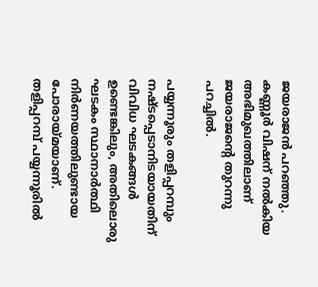ജയരാജന്‍ പറഞ്ഞു. കണ്ണൂര്‍ വിഷന് നല്‍കിയ അഭിമുഖത്തിലാണ് ജയരാജന്റെ തുറന്നു പറച്ചില്‍.

പയ്യന്നൂരും തളിപ്പറമ്പും നഷ്ടപ്പെടാനിടയായതിന് വിവിധ ഘടകങ്ങള്‍ ഉണ്ടെങ്കിലും, അതിലൊരു ഘടകം സ്ഥാനാര്‍ത്ഥി നിര്‍ണയത്തിലുണ്ടായ പോരായ്മയാണ്. തളിപ്പറമ്പ് പയ്യന്നൂരില്‍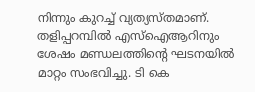നിന്നും കുറച്ച് വ്യത്യസ്തമാണ്. തളിപ്പറമ്പില്‍ എസ്‌ഐആറിനും ശേഷം മണ്ഡലത്തിന്റെ ഘടനയില്‍ മാറ്റം സംഭവിച്ചു. ടി കെ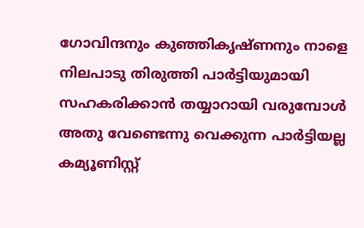ഗോവിന്ദനും കുഞ്ഞികൃഷ്ണനും നാളെ നിലപാടു തിരുത്തി പാര്‍ട്ടിയുമായി സഹകരിക്കാന്‍ തയ്യാറായി വരുമ്പോള്‍ അതു വേണ്ടെന്നു വെക്കുന്ന പാര്‍ട്ടിയല്ല കമ്യൂണിസ്റ്റ്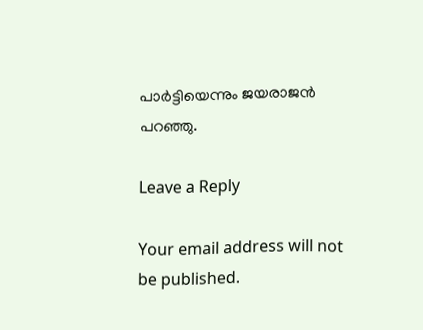പാര്‍ട്ടിയെന്നും ജയരാജന്‍ പറഞ്ഞു.

Leave a Reply

Your email address will not be published.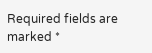Required fields are marked *